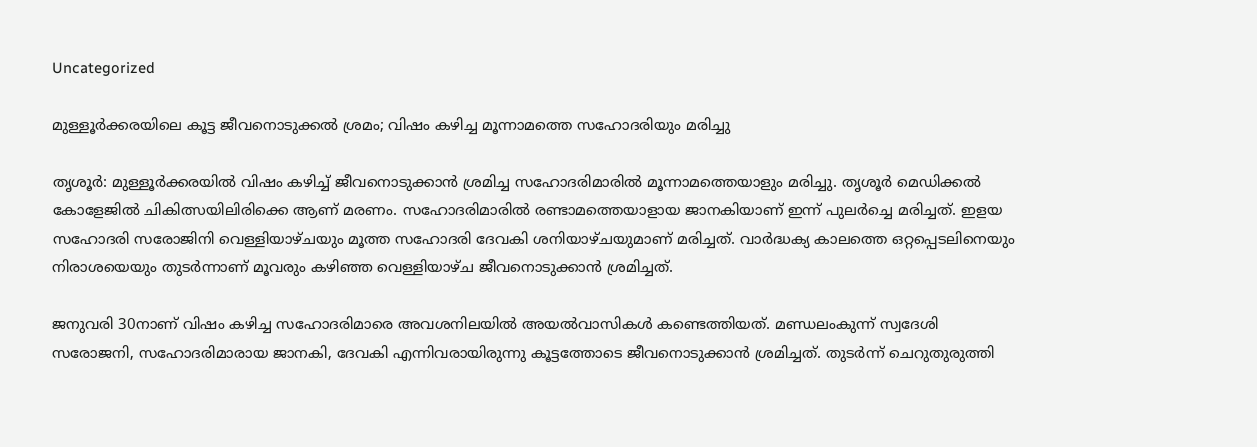Uncategorized

മുള്ളൂർക്കരയിലെ കൂട്ട ജീവനൊടുക്കൽ ശ്രമം; വിഷം കഴിച്ച മൂന്നാമത്തെ സഹോദരിയും മരിച്ചു

തൃശൂർ: മുള്ളൂർക്കരയിൽ വിഷം കഴിച്ച് ജീവനൊടുക്കാൻ ശ്രമിച്ച സഹോദരിമാരില്‍ മൂന്നാമത്തെയാളും മരിച്ചു. തൃശൂർ മെഡിക്കൽ കോളേജിൽ ചികിത്സയിലിരിക്കെ ആണ് മരണം. സഹോദരിമാരിൽ രണ്ടാമത്തെയാളായ ജാനകിയാണ് ഇന്ന് പുലർച്ചെ മരിച്ചത്. ഇളയ സഹോദരി സരോജിനി വെള്ളിയാഴ്ചയും മൂത്ത സഹോദരി ദേവകി ശനിയാഴ്ചയുമാണ് മരിച്ചത്. വാർദ്ധക്യ കാലത്തെ ഒറ്റപ്പെടലിനെയും നിരാശയെയും തുടർന്നാണ് മൂവരും കഴിഞ്ഞ വെള്ളിയാഴ്ച ജീവനൊടുക്കാൻ ശ്രമിച്ചത്.

ജനുവരി 30നാണ് വിഷം കഴിച്ച സഹോദരിമാരെ അവശനിലയിൽ അയൽവാസികൾ കണ്ടെത്തിയത്. മണ്ഡലംകുന്ന് സ്വദേശി സരോജനി, സഹോദരിമാരായ ജാനകി, ദേവകി എന്നിവരായിരുന്നു കൂട്ടത്തോടെ ജീവനൊടുക്കാൻ ശ്രമിച്ചത്. തുടർന്ന് ചെറുതുരുത്തി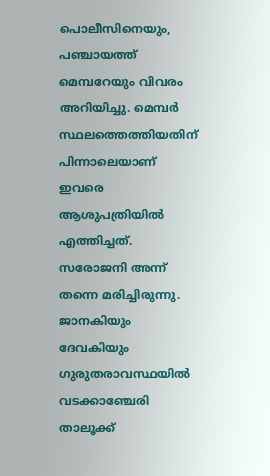പൊലീസിനെയും, പഞ്ചായത്ത് മെമ്പറേയും വിവരം അറിയിച്ചു. മെമ്പർ സ്ഥലത്തെത്തിയതിന് പിന്നാലെയാണ് ഇവരെ ആശുപത്രിയിൽ എത്തിച്ചത്. സരോജനി അന്ന് തന്നെ മരിച്ചിരുന്നു. ജാനകിയും ദേവകിയും ഗുരുതരാവസ്ഥയിൽ വടക്കാഞ്ചേരി താലൂക്ക്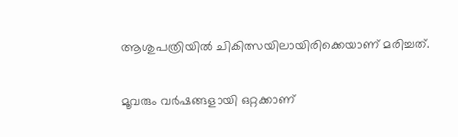ആശുപത്രിയിൽ ചികിത്സയിലായിരിക്കെയാണ് മരിച്ചത്.

മൂവരും വർഷങ്ങളായി ഒറ്റക്കാണ്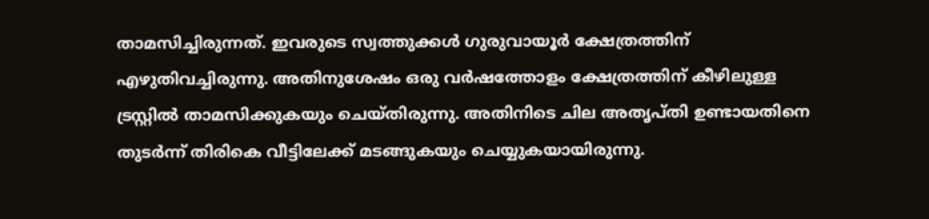താമസിച്ചിരുന്നത്. ഇവരുടെ സ്വത്തുക്കൾ ഗുരുവായൂർ ക്ഷേത്രത്തിന് എഴുതിവച്ചിരുന്നു. അതിനുശേഷം ഒരു വർഷത്തോളം ക്ഷേത്രത്തിന് കീഴിലുള്ള ട്രസ്റ്റിൽ താമസിക്കുകയും ചെയ്തിരുന്നു. അതിനിടെ ചില അതൃപ്തി ഉണ്ടായതിനെ തുടർന്ന് തിരികെ വീട്ടിലേക്ക് മടങ്ങുകയും ചെയ്യുകയായിരുന്നു.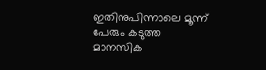ഇതിനുപിന്നാലെ മൂന്ന് പേരും കടുത്ത മാനസിക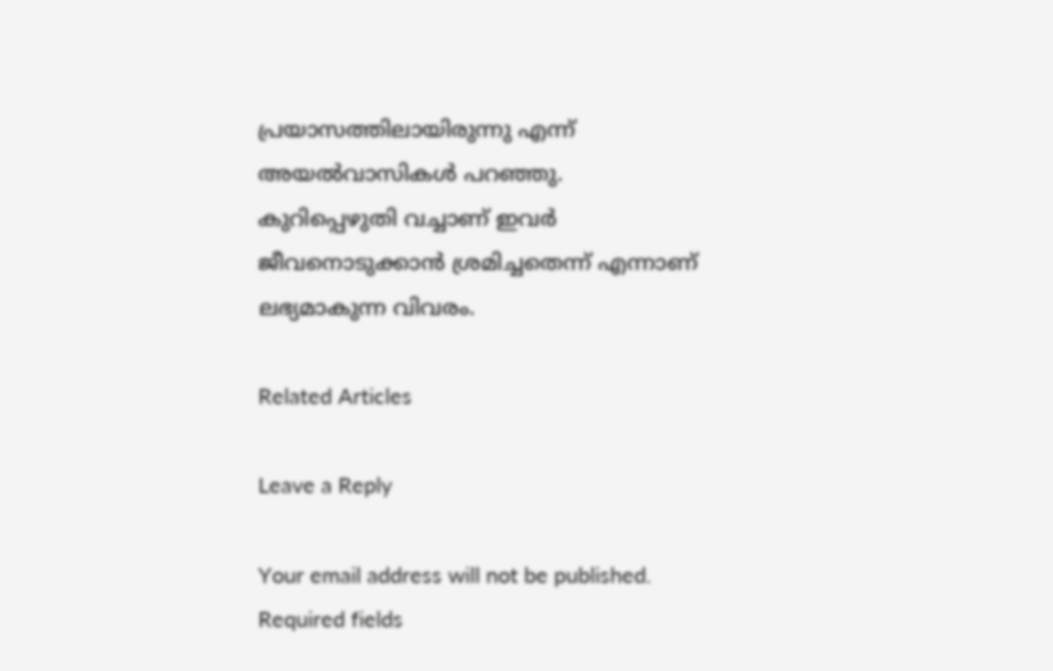പ്രയാസത്തിലായിരുന്നു എന്ന് അയൽവാസികൾ പറഞ്ഞു. കുറിപ്പെഴുതി വച്ചാണ് ഇവർ ജീവനൊടുക്കാൻ ശ്രമിച്ചതെന്ന് എന്നാണ് ലഭ്യമാകുന്ന വിവരം.

Related Articles

Leave a Reply

Your email address will not be published. Required fields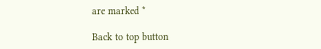are marked *

Back to top button